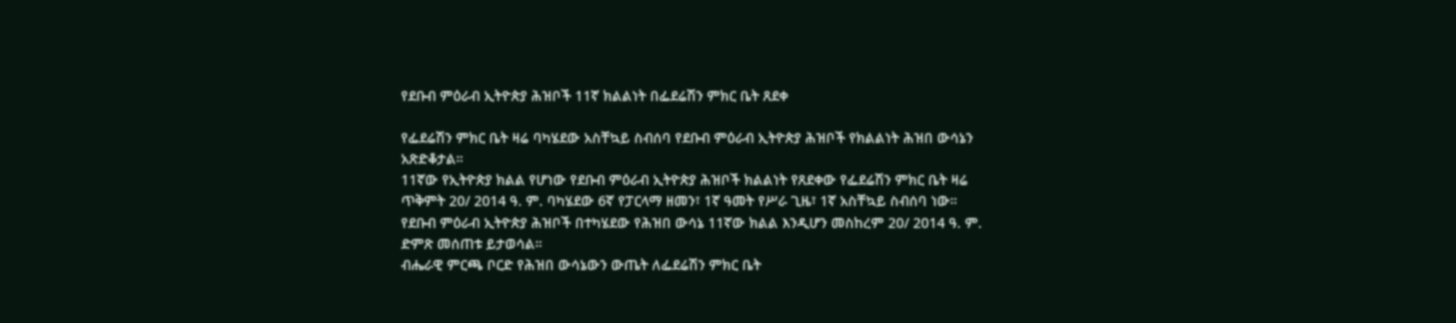የደቡብ ምዕራብ ኢትዮጵያ ሕዝቦች 11ኛ ክልልነት በፌደሬሽን ምክር ቤት ጸደቀ

የፌደሬሽን ምክር ቤት ዛሬ ባካሄደው አስቸኳይ ስብሰባ የደቡብ ምዕራብ ኢትዮጵያ ሕዝቦች የክልልነት ሕዝበ ውሳኔን አጽድቆታል።
11ኛው የኢትዮጵያ ክልል የሆነው የደቡብ ምዕራብ ኢትዮጵያ ሕዝቦች ክልልነት የጸደቀው የፌደሬሽን ምክር ቤት ዛሬ ጥቅምት 20/ 2014 ዓ. ም. ባካሄደው 6ኛ የፓርላማ ዘመን፣ 1ኛ ዓመት የሥራ ጊዜ፣ 1ኛ አስቸኳይ ስብሰባ ነው።
የደቡብ ምዕራብ ኢትዮጵያ ሕዝቦች በተካሄደው የሕዝበ ውሳኔ 11ኛው ክልል እንዲሆን መስከረም 20/ 2014 ዓ. ም. ድምጽ መሰጠቱ ይታወሳል።
ብሔራዊ ምርጫ ቦርድ የሕዝበ ውሳኔውን ውጤት ለፌደሬሽን ምክር ቤት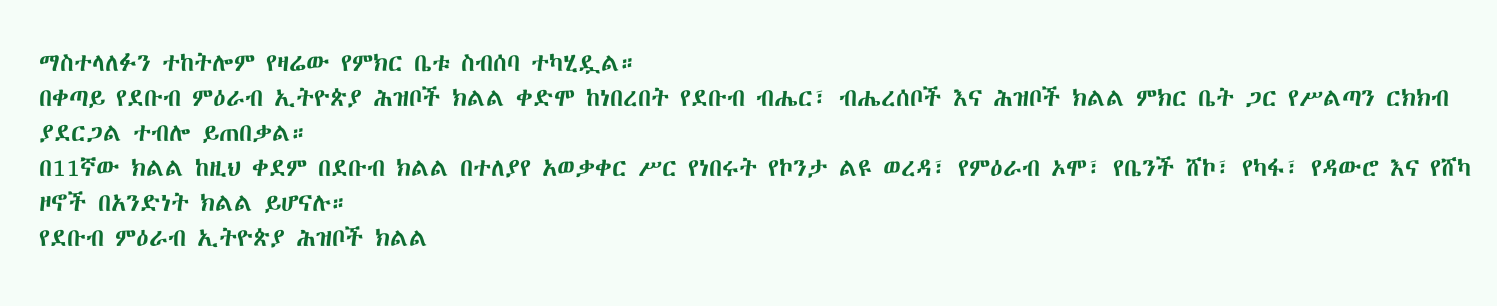ማስተላለፉን ተከትሎም የዛሬው የምክር ቤቱ ስብሰባ ተካሂዷል።
በቀጣይ የደቡብ ምዕራብ ኢትዮጵያ ሕዝቦች ክልል ቀድሞ ከነበረበት የደቡብ ብሔር፣ ብሔረሰቦች እና ሕዝቦች ክልል ምክር ቤት ጋር የሥልጣን ርክክብ ያደርጋል ተብሎ ይጠበቃል።
በ11ኛው ክልል ከዚህ ቀደም በደቡብ ክልል በተለያየ አወቃቀር ሥር የነበሩት የኮንታ ልዩ ወረዳ፣ የምዕራብ ኦሞ፣ የቤንች ሸኮ፣ የካፋ፣ የዳውሮ እና የሸካ ዞኖች በአንድነት ክልል ይሆናሉ።
የደቡብ ምዕራብ ኢትዮጵያ ሕዝቦች ክልል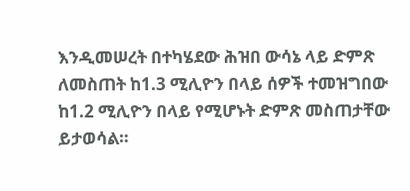እንዲመሠረት በተካሄደው ሕዝበ ውሳኔ ላይ ድምጽ ለመስጠት ከ1.3 ሚሊዮን በላይ ሰዎች ተመዝግበው ከ1.2 ሚሊዮን በላይ የሚሆኑት ድምጽ መስጠታቸው ይታወሳል።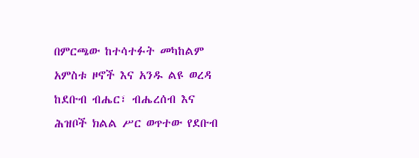በምርጫው ከተሳተፉት መካከልም አምስቱ ዞኖች እና አንዱ ልዩ ወረዳ ከደቡብ ብሔር፣ ብሔረሰብ እና ሕዝቦች ክልል ሥር ወጥተው የደቡብ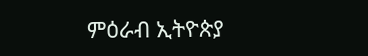ምዕራብ ኢትዮጵያ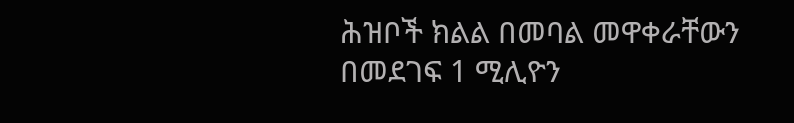ሕዝቦች ክልል በመባል መዋቀራቸውን በመደገፍ 1 ሚሊዮን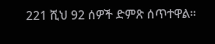221 ሺህ 92 ሰዎች ድምጽ ሰጥተዋል።